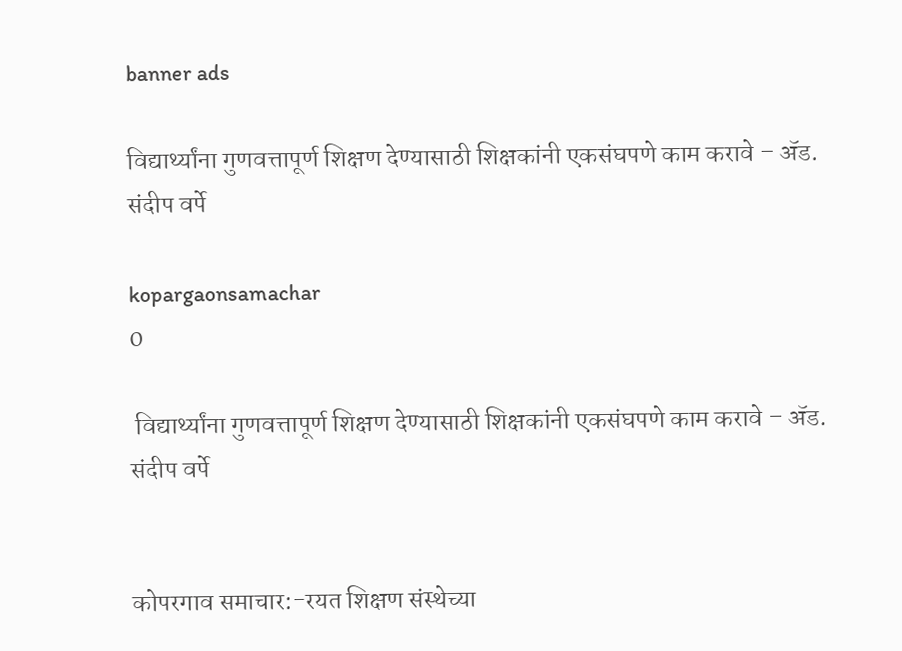banner ads

विद्यार्थ्यांना गुणवत्तापूर्ण शिक्षण देण्यासाठी शिक्षकांनी एकसंघपणे काम करावे – ॲड. संदीप वर्पे

kopargaonsamachar
0

 विद्यार्थ्यांना गुणवत्तापूर्ण शिक्षण देण्यासाठी शिक्षकांनी एकसंघपणे काम करावे – ॲड. संदीप वर्पे


कोपरगाव समाचार:-रयत शिक्षण संस्थेच्या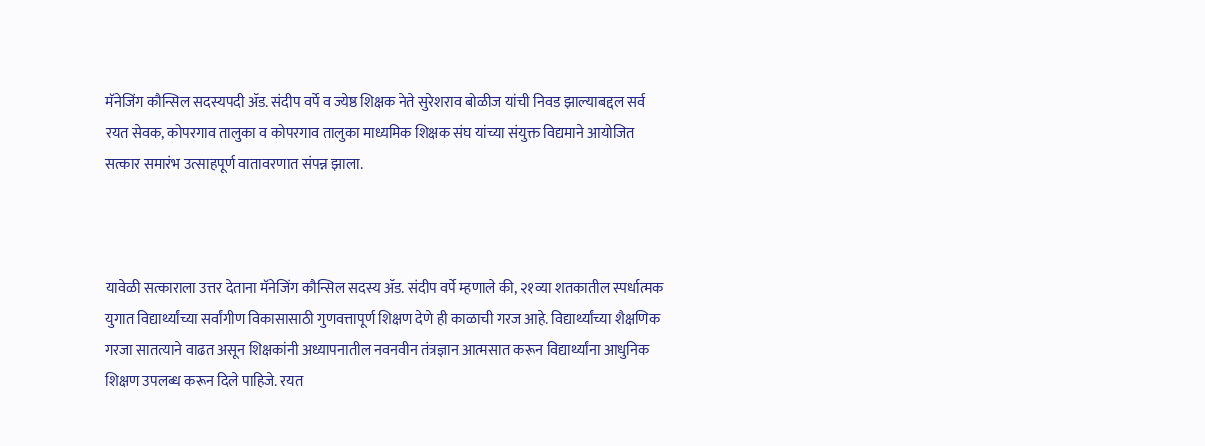मॅनेजिंग कौन्सिल सदस्यपदी ॲड. संदीप वर्पे व ज्येष्ठ शिक्षक नेते सुरेशराव बोळीज यांची निवड झाल्याबद्दल सर्व रयत सेवक, कोपरगाव तालुका व कोपरगाव तालुका माध्यमिक शिक्षक संघ यांच्या संयुक्त विद्यमाने आयोजित सत्कार समारंभ उत्साहपूर्ण वातावरणात संपन्न झाला.



यावेळी सत्काराला उत्तर देताना मॅनेजिंग कौन्सिल सदस्य ॲड. संदीप वर्पे म्हणाले की, २१व्या शतकातील स्पर्धात्मक युगात विद्यार्थ्यांच्या सर्वांगीण विकासासाठी गुणवत्तापूर्ण शिक्षण देणे ही काळाची गरज आहे. विद्यार्थ्यांच्या शैक्षणिक गरजा सातत्याने वाढत असून शिक्षकांनी अध्यापनातील नवनवीन तंत्रज्ञान आत्मसात करून विद्यार्थ्यांना आधुनिक शिक्षण उपलब्ध करून दिले पाहिजे. रयत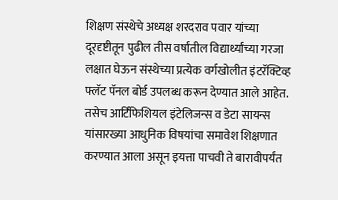शिक्षण संस्थेचे अध्यक्ष शरदराव पवार यांच्या दूरदृष्टीतून पुढील तीस वर्षांतील विद्यार्थ्यांच्या गरजा लक्षात घेऊन संस्थेच्या प्रत्येक वर्गखोलीत इंटरॅक्टिव्ह फ्लॅट पॅनल बोर्ड उपलब्ध करून देण्यात आले आहेत. तसेच आर्टिफिशियल इंटेलिजन्स व डेटा सायन्स यांसारख्या आधुनिक विषयांचा समावेश शिक्षणात करण्यात आला असून इयत्ता पाचवी ते बारावीपर्यंत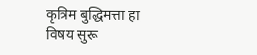कृत्रिम बुद्धिमत्ता हा विषय सुरू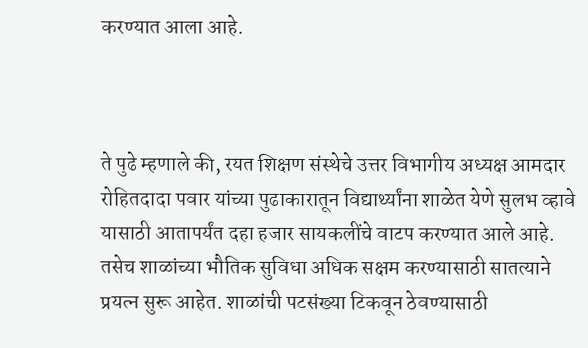करण्यात आला आहे.



ते पुढे म्हणाले की, रयत शिक्षण संस्थेचे उत्तर विभागीय अध्यक्ष आमदार रोहितदादा पवार यांच्या पुढाकारातून विद्यार्थ्यांना शाळेत येणे सुलभ व्हावे यासाठी आतापर्यंत दहा हजार सायकलींचे वाटप करण्यात आले आहे. तसेच शाळांच्या भौतिक सुविधा अधिक सक्षम करण्यासाठी सातत्याने प्रयत्न सुरू आहेत. शाळांची पटसंख्या टिकवून ठेवण्यासाठी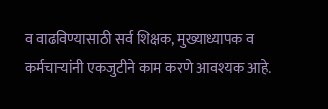व वाढविण्यासाठी सर्व शिक्षक, मुख्याध्यापक व कर्मचाऱ्यांनी एकजुटीने काम करणे आवश्यक आहे.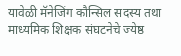यावेळी मॅनेजिंग कौन्सिल सदस्य तथा माध्यमिक शिक्षक संघटनेचे ज्येष्ठ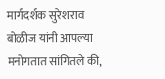मार्गदर्शक सुरेशराव बोळीज यांनी आपल्या मनोगतात सांगितले की,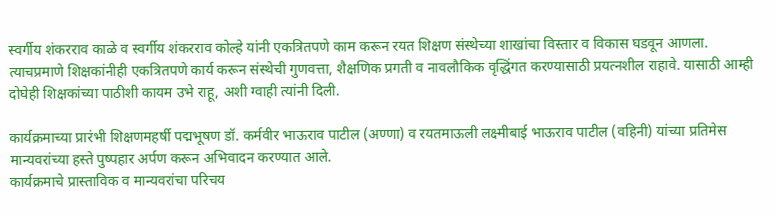स्वर्गीय शंकरराव काळे व स्वर्गीय शंकरराव कोल्हे यांनी एकत्रितपणे काम करून रयत शिक्षण संस्थेच्या शाखांचा विस्तार व विकास घडवून आणला. त्याचप्रमाणे शिक्षकांनीही एकत्रितपणे कार्य करून संस्थेची गुणवत्ता, शैक्षणिक प्रगती व नावलौकिक वृद्धिंगत करण्यासाठी प्रयत्नशील राहावे. यासाठी आम्ही दोघेही शिक्षकांच्या पाठीशी कायम उभे राहू, अशी ग्वाही त्यांनी दिली.

कार्यक्रमाच्या प्रारंभी शिक्षणमहर्षी पद्मभूषण डॉ. कर्मवीर भाऊराव पाटील (अण्णा) व रयतमाऊली लक्ष्मीबाई भाऊराव पाटील (वहिनी) यांच्या प्रतिमेस मान्यवरांच्या हस्ते पुष्पहार अर्पण करून अभिवादन करण्यात आले.
कार्यक्रमाचे प्रास्ताविक व मान्यवरांचा परिचय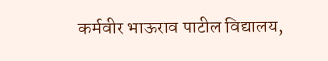कर्मवीर भाऊराव पाटील विद्यालय,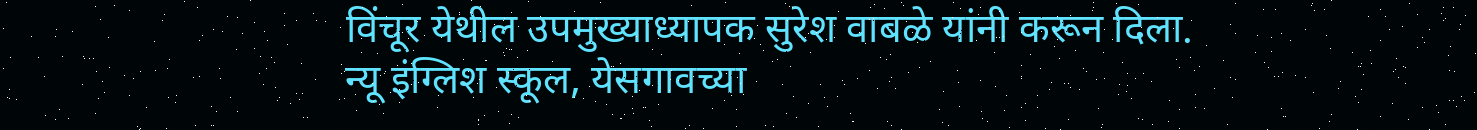विंचूर येथील उपमुख्याध्यापक सुरेश वाबळे यांनी करून दिला. न्यू इंग्लिश स्कूल, येसगावच्या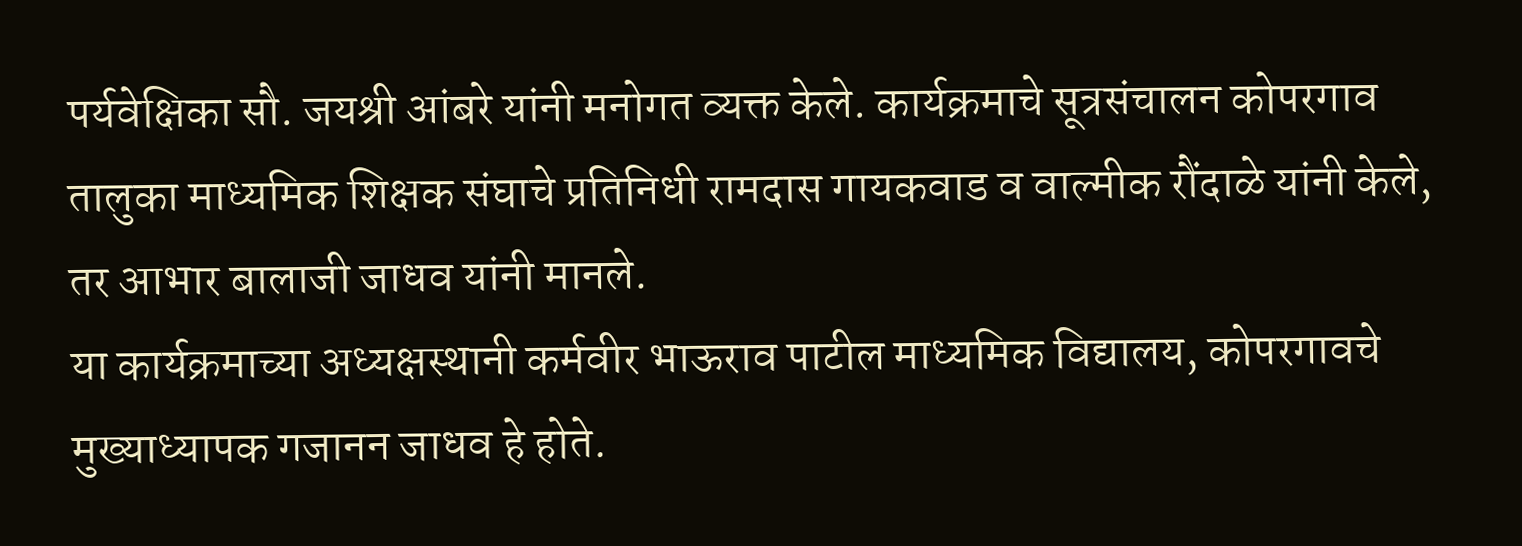पर्यवेक्षिका सौ. जयश्री आंबरे यांनी मनोगत व्यक्त केले. कार्यक्रमाचे सूत्रसंचालन कोपरगाव तालुका माध्यमिक शिक्षक संघाचे प्रतिनिधी रामदास गायकवाड व वाल्मीक रौंदाळे यांनी केले, तर आभार बालाजी जाधव यांनी मानले.
या कार्यक्रमाच्या अध्यक्षस्थानी कर्मवीर भाऊराव पाटील माध्यमिक विद्यालय, कोपरगावचे मुख्याध्यापक गजानन जाधव हे होते.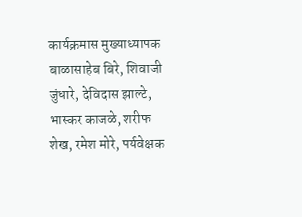कार्यक्रमास मुख्याध्यापक बाळासाहेब बिरे, शिवाजी जुंधारे, देविदास झाल्टे, भास्कर काजळे, शरीफ शेख, रमेश मोरे, पर्यवेक्षक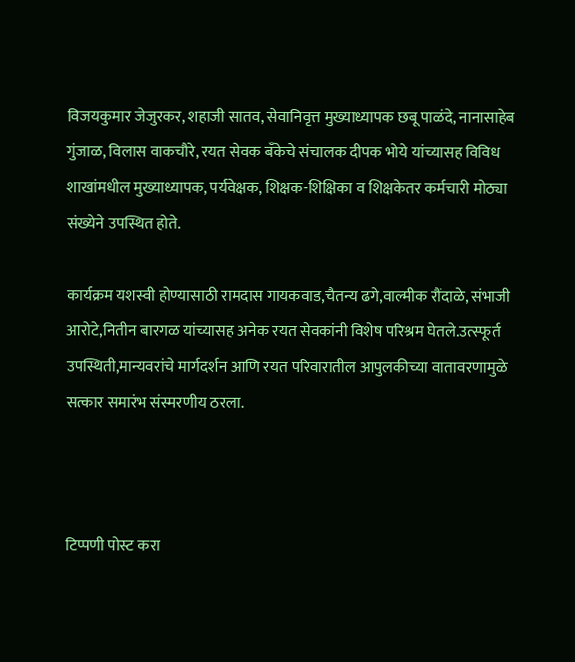विजयकुमार जेजुरकर, शहाजी सातव, सेवानिवृत्त मुख्याध्यापक छबू पाळंदे, नानासाहेब गुंजाळ, विलास वाकचौरे, रयत सेवक बँकेचे संचालक दीपक भोये यांच्यासह विविध शाखांमधील मुख्याध्यापक, पर्यवेक्षक, शिक्षक-शिक्षिका व शिक्षकेतर कर्मचारी मोठ्या संख्येने उपस्थित होते.

कार्यक्रम यशस्वी होण्यासाठी रामदास गायकवाड,चैतन्य ढगे,वाल्मीक रौंदाळे, संभाजी आरोटे,नितीन बारगळ यांच्यासह अनेक रयत सेवकांनी विशेष परिश्रम घेतले.उत्स्फूर्त उपस्थिती,मान्यवरांचे मार्गदर्शन आणि रयत परिवारातील आपुलकीच्या वातावरणामुळे सत्कार समारंभ संस्मरणीय ठरला.



टिप्पणी पोस्ट करा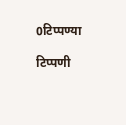0टिप्पण्या

टिप्पणी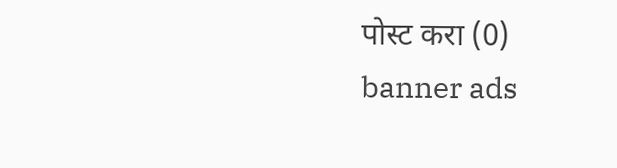पोस्ट करा (0)
banner ads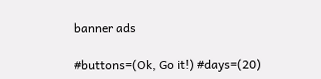banner ads

#buttons=(Ok, Go it!) #days=(20)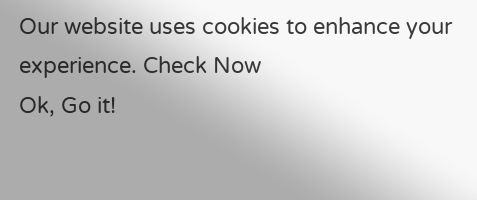Our website uses cookies to enhance your experience. Check Now
Ok, Go it!